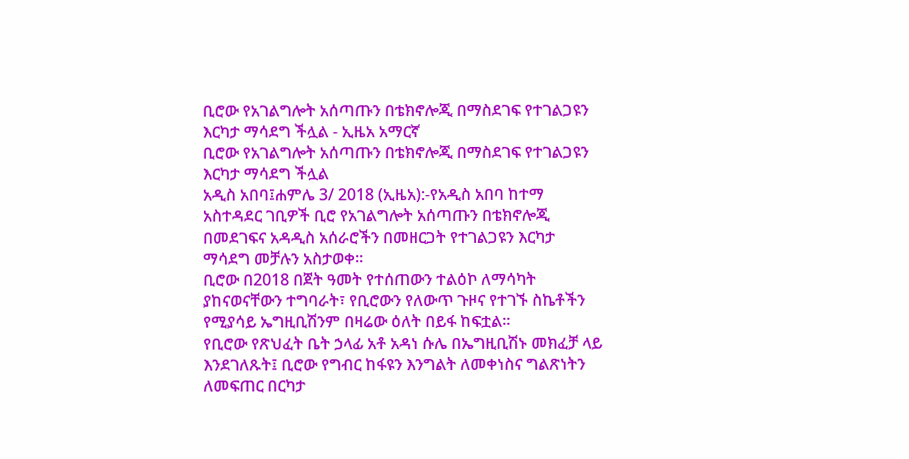ቢሮው የአገልግሎት አሰጣጡን በቴክኖሎጂ በማስደገፍ የተገልጋዩን እርካታ ማሳደግ ችሏል - ኢዜአ አማርኛ
ቢሮው የአገልግሎት አሰጣጡን በቴክኖሎጂ በማስደገፍ የተገልጋዩን እርካታ ማሳደግ ችሏል
አዲስ አበባ፤ሐምሌ 3/ 2018 (ኢዜአ):-የአዲስ አበባ ከተማ አስተዳደር ገቢዎች ቢሮ የአገልግሎት አሰጣጡን በቴክኖሎጂ በመደገፍና አዳዲስ አሰራሮችን በመዘርጋት የተገልጋዩን እርካታ ማሳደግ መቻሉን አስታወቀ።
ቢሮው በ2018 በጀት ዓመት የተሰጠውን ተልዕኮ ለማሳካት ያከናወናቸውን ተግባራት፣ የቢሮውን የለውጥ ጉዞና የተገኙ ስኬቶችን የሚያሳይ ኤግዚቢሽንም በዛሬው ዕለት በይፋ ከፍቷል።
የቢሮው የጽህፈት ቤት ኃላፊ አቶ አዳነ ሱሌ በኤግዚቢሽኑ መክፈቻ ላይ እንደገለጹት፤ ቢሮው የግብር ከፋዩን እንግልት ለመቀነስና ግልጽነትን ለመፍጠር በርካታ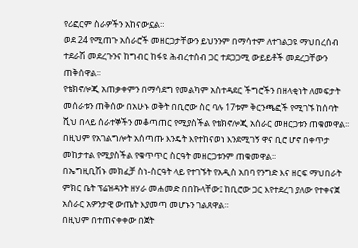የሪፎርም ስራዎችን አከናውኗል።
ወደ 24 የሚጠጉ አሰራሮች መዘርጋታቸውን ይህንንም በማሳተም ለተገልጋዩ ማህበረሰብ ተደራሽ መደረጉንና ከግብር ከፋዩ ሕብረተሰብ ጋር ተደጋጋሚ ውይይቶች መደረጋቸውን ጠቅሰዋል፡፡
የቴክኖሎጂ አጠቃቀምን በማሳደግ የመልካም አስተዳደር ችግሮችን በዘላቂነት ለመፍታት መሰራቱን ጠቅሰው በአሁኑ ወቅት በቢሮው ስር ባሉ 17ቱም ቅርንጫፎች የሚገኙ ከሰባት ሺህ በላይ ሰራተኞችን መቆጣጠር የሚያስችል የቴክኖሎጂ አሰራር መዘርጋቱን ጠቁመዋል፡፡
በዚህም የአገልግሎት አሰጣጡ እንዴት እየተከናወነ እንደሚገኝ ዋና ቢሮ ሆኖ በቀጥታ መከታተል የሚያስችል የቁጥጥር ስርዓት መዘርጋቱንም ጠቁመዋል፡፡
በኤግዚቢሽኑ መክፈቻ ስነ-ስርዓት ላይ የተገኙት የአዲስ አበባ የንግድ እና ዘርፍ ማህበራት ምክር ቤት ፕሬዝዳንት ዘሃራ መሐመድ በበኩላቸው፤ ከቢሮው ጋር እየተደረገ ያለው የተቀናጀ አሰራር አዎንታዊ ውጤት እያመጣ መሆኑን ገልጸዋል።
በዚህም በተጠናቀቀው በጀት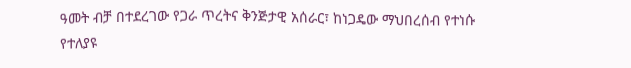ዓመት ብቻ በተደረገው የጋራ ጥረትና ቅንጅታዊ አሰራር፣ ከነጋዴው ማህበረሰብ የተነሱ የተለያዩ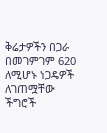ቅሬታዎችን በጋራ በመገምገም 620 ለሚሆኑ ነጋዴዎች ለገጠሟቸው ችግሮች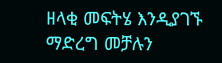ዘላቂ መፍትሄ እንዲያገኙ ማድረግ መቻሉን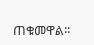ጠቁመዋል፡፡